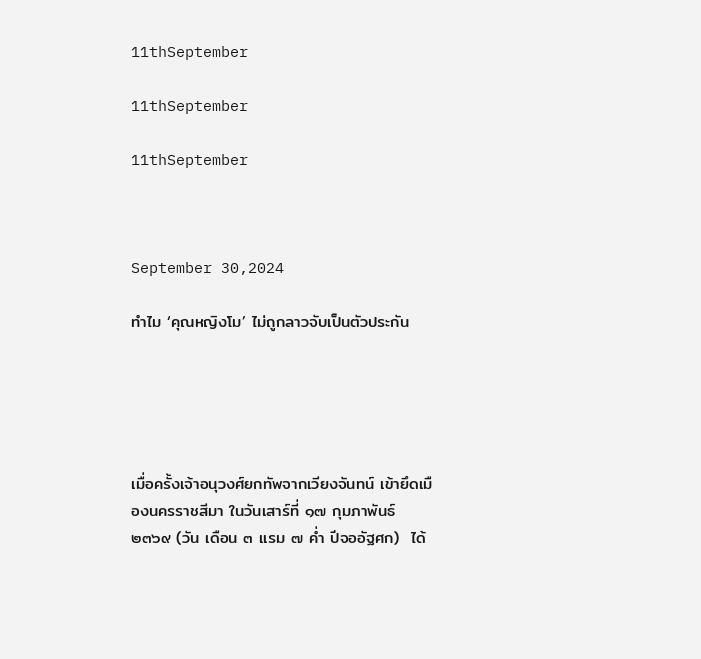11thSeptember

11thSeptember

11thSeptember



September 30,2024

ทำไม ‘คุณหญิงโม’ ไม่ถูกลาวจับเป็นตัวประกัน





เมื่อครั้งเจ้าอนุวงศ์ยกทัพจากเวียงจันทน์ เข้ายึดเมืองนครราชสีมา ในวันเสาร์ที่ ๑๗ กุมภาพันธ์ ๒๓๖๙ (วัน เดือน ๓ แรม ๗ ค่ำ ปีจออัฐศก)  ได้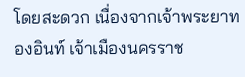โดยสะดวก เนื่องจากเจ้าพระยาทองอินท์ เจ้าเมืองนครราช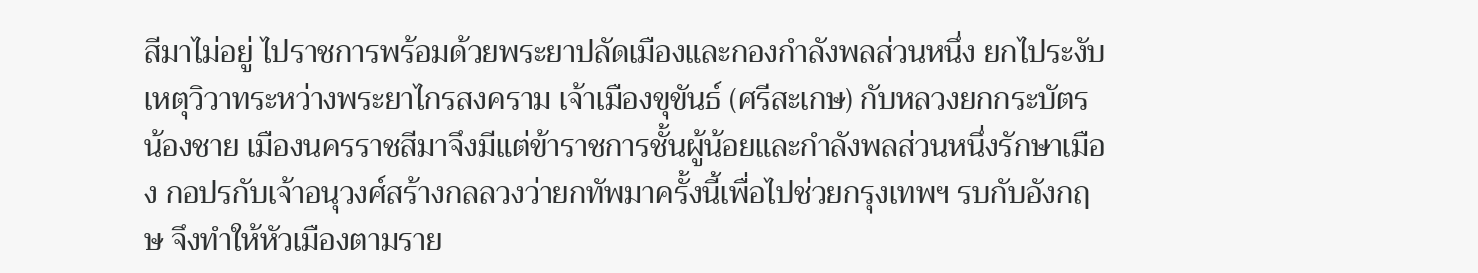สีมาไม่อยู่ ไปราชการพร้อมด้วยพระยาปลัดเมืองและกองกำลังพลส่วนหนึ่ง ยกไประงับเหตุวิวาทระหว่างพระยาไกรสงคราม เจ้าเมืองขุขันธ์ (ศรีสะเกษ) กับหลวงยกกระบัตร น้องชาย เมืองนครราชสีมาจึงมีแต่ข้าราชการชั้นผู้น้อยและกำลังพลส่วนหนึ่งรักษาเมือง กอปรกับเจ้าอนุวงศ์สร้างกลลวงว่ายกทัพมาครั้งนี้เพื่อไปช่วยกรุงเทพฯ รบกับอังกฤษ จึงทำให้หัวเมืองตามราย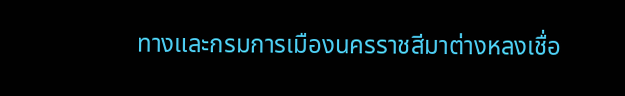ทางและกรมการเมืองนครราชสีมาต่างหลงเชื่อ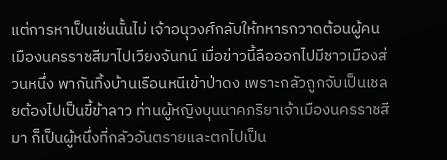แต่การหาเป็นเช่นนั้นไม่ เจ้าอนุวงศ์กลับให้ทหารกวาดต้อนผู้คนเมืองนครราชสีมาไปเวียงจันทน์ เมื่อข่าวนี้ลือออกไปมีชาวเมืองส่วนหนึ่ง พากันทิ้งบ้านเรือนหนีเข้าป่าดง เพราะกลัวถูกจับเป็นเชลยต้องไปเป็นขี้ข้าลาว ท่านผู้หญิงบุนนาคภริยาเจ้าเมืองนครราชสีมา ก็เป็นผู้หนึ่งที่กลัวอันตรายและตกไปเป็น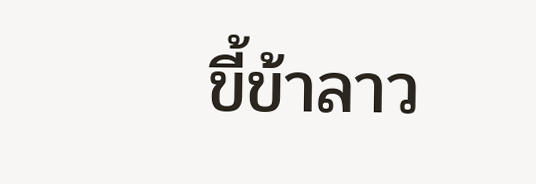ขี้ข้าลาว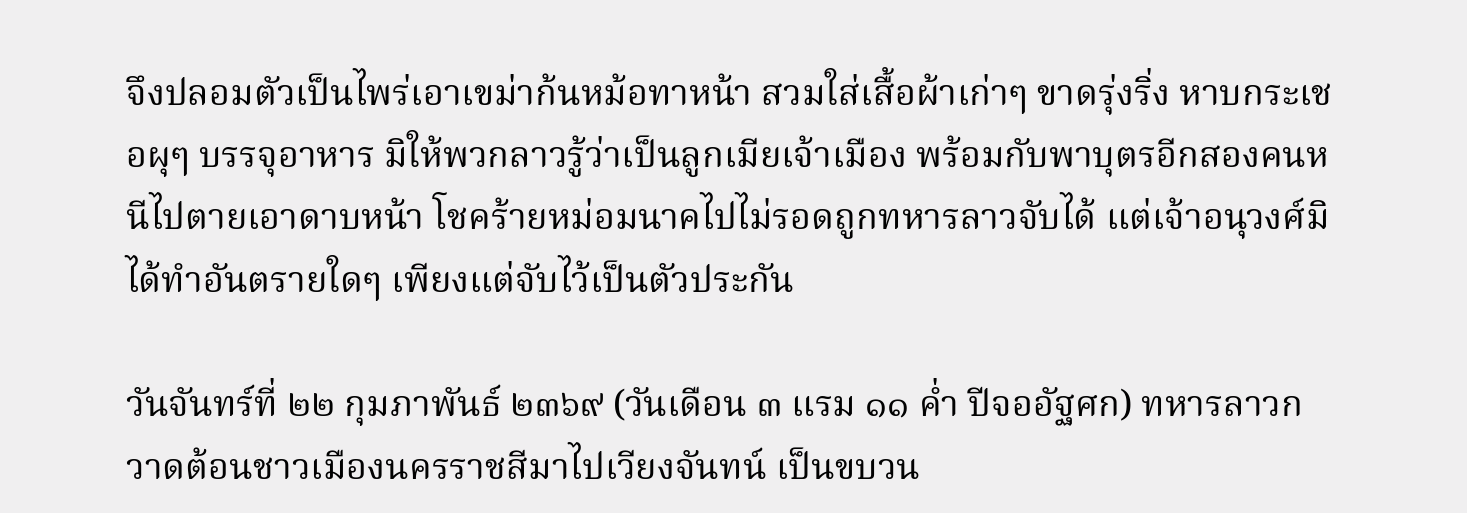จึงปลอมตัวเป็นไพร่เอาเขม่าก้นหม้อทาหน้า สวมใส่เสื้อผ้าเก่าๆ ขาดรุ่งริ่ง หาบกระเชอผุๆ บรรจุอาหาร มิให้พวกลาวรู้ว่าเป็นลูกเมียเจ้าเมือง พร้อมกับพาบุตรอีกสองคนหนีไปตายเอาดาบหน้า โชคร้ายหม่อมนาคไปไม่รอดถูกทหารลาวจับได้ แต่เจ้าอนุวงศ์มิได้ทำอันตรายใดๆ เพียงแต่จับไว้เป็นตัวประกัน

วันจันทร์ที่ ๒๒ กุมภาพันธ์ ๒๓๖๙ (วันเดือน ๓ แรม ๑๑ ค่ำ ปีจออัฐศก) ทหารลาวกวาดต้อนชาวเมืองนครราชสีมาไปเวียงจันทน์ เป็นขบวน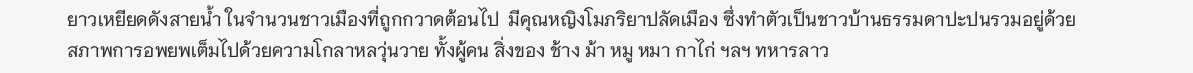ยาวเหยียดดังสายน้ำ ในจำนวนชาวเมืองที่ถูกกวาดต้อนไป  มีคุณหญิงโมภริยาปลัดเมือง ซึ่งทำตัวเป็นชาวบ้านธรรมดาปะปนรวมอยู่ด้วย  สภาพการอพยพเต็มไปด้วยความโกลาหลวุ่นวาย ทั้งผู้คน สิ่งของ ช้าง ม้า หมู หมา กาไก่ ฯลฯ ทหารลาว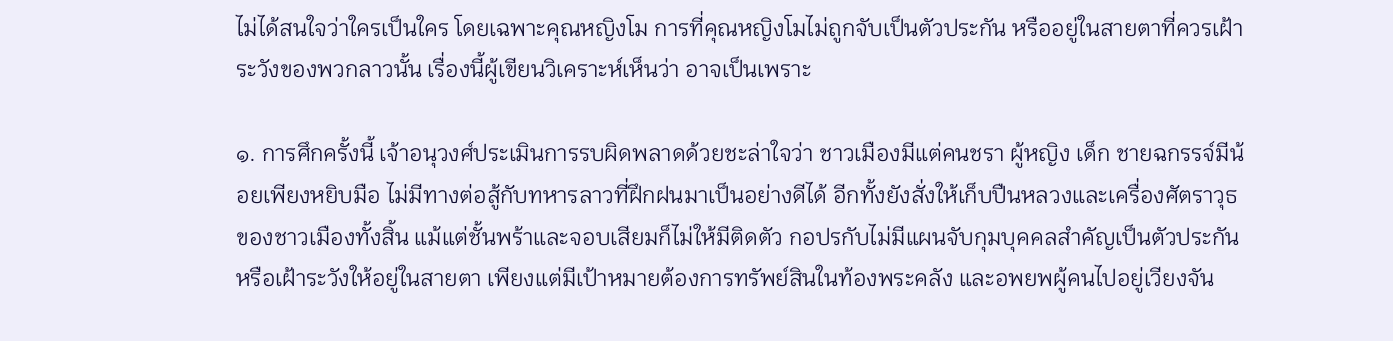ไม่ได้สนใจว่าใครเป็นใคร โดยเฉพาะคุณหญิงโม การที่คุณหญิงโมไม่ถูกจับเป็นตัวประกัน หรืออยู่ในสายตาที่ควรเฝ้าระวังของพวกลาวนั้น เรื่องนี้ผู้เขียนวิเคราะห์เห็นว่า อาจเป็นเพราะ

๑. การศึกครั้งนี้ เจ้าอนุวงศ์ประเมินการรบผิดพลาดด้วยชะล่าใจว่า ชาวเมืองมีแต่คนชรา ผู้หญิง เด็ก ชายฉกรรจ์มีน้อยเพียงหยิบมือ ไม่มีทางต่อสู้กับทหารลาวที่ฝึกฝนมาเป็นอย่างดีได้ อีกทั้งยังสั่งให้เก็บปืนหลวงและเครื่องศัตราวุธของชาวเมืองทั้งสิ้น แม้แต่ชั้นพร้าและจอบเสียมก็ไม่ให้มีติดตัว กอปรกับไม่มีแผนจับกุมบุคคลสำคัญเป็นตัวประกัน หรือเฝ้าระวังให้อยู่ในสายตา เพียงแต่มีเป้าหมายต้องการทรัพย์สินในท้องพระคลัง และอพยพผู้คนไปอยู่เวียงจัน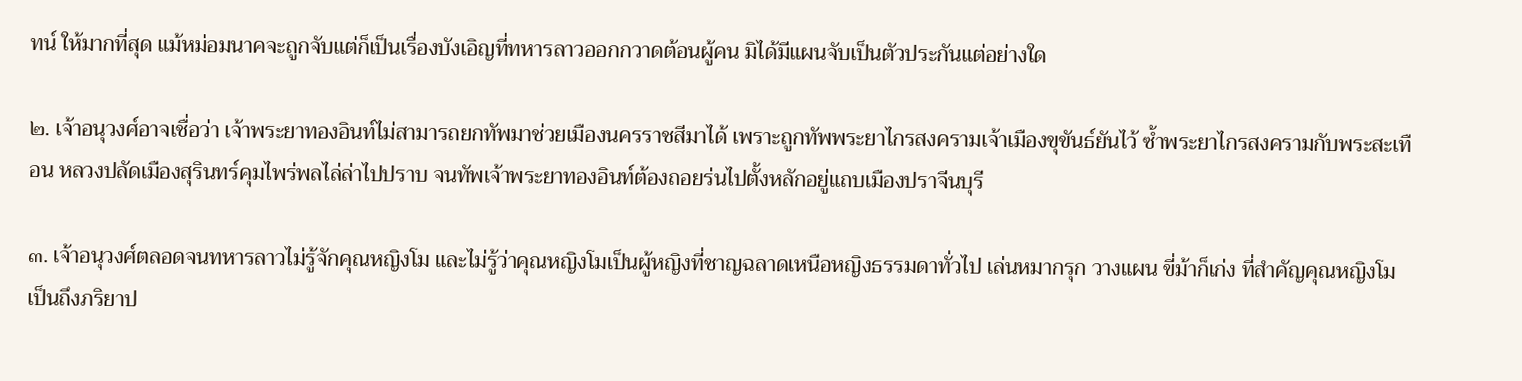ทน์ ให้มากที่สุด แม้หม่อมนาคจะถูกจับแต่ก็เป็นเรื่องบังเอิญที่ทหารลาวออกกวาดต้อนผู้คน มิได้มีแผนจับเป็นตัวประกันแต่อย่างใด

๒. เจ้าอนุวงศ์อาจเชื่อว่า เจ้าพระยาทองอินท์ไม่สามารถยกทัพมาช่วยเมืองนครราชสีมาได้ เพราะถูกทัพพระยาไกรสงครามเจ้าเมืองขุขันธ์ยันไว้ ซ้ำพระยาไกรสงครามกับพระสะเทือน หลวงปลัดเมืองสุรินทร์คุมไพร่พลไล่ล่าไปปราบ จนทัพเจ้าพระยาทองอินท์ต้องถอยร่นไปตั้งหลักอยู่แถบเมืองปราจีนบุรี

๓. เจ้าอนุวงศ์ตลอดจนทหารลาวไม่รู้จักคุณหญิงโม และไม่รู้ว่าคุณหญิงโมเป็นผู้หญิงที่ชาญฉลาดเหนือหญิงธรรมดาทั่วไป เล่นหมากรุก วางแผน ขี่ม้าก็เก่ง ที่สำคัญคุณหญิงโมเป็นถึงภริยาป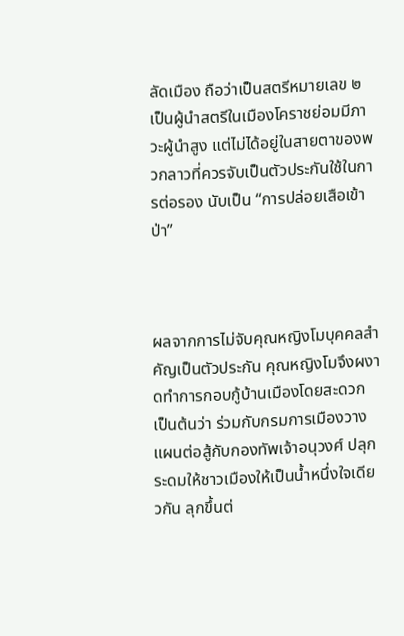ลัดเมือง ถือว่าเป็นสตรีหมายเลข ๒ เป็นผู้นำสตรีในเมืองโคราชย่อมมีภาวะผู้นำสูง แต่ไม่ได้อยู่ในสายตาของพวกลาวที่ควรจับเป็นตัวประกันใช้ในการต่อรอง นับเป็น “การปล่อยเสือเข้าป่า”



ผลจากการไม่จับคุณหญิงโมบุคคลสำคัญเป็นตัวประกัน คุณหญิงโมจึงผงาดทำการกอบกู้บ้านเมืองโดยสะดวก เป็นต้นว่า ร่วมกับกรมการเมืองวางแผนต่อสู้กับกองทัพเจ้าอนุวงศ์ ปลุกระดมให้ชาวเมืองให้เป็นน้ำหนึ่งใจเดียวกัน ลุกขึ้นต่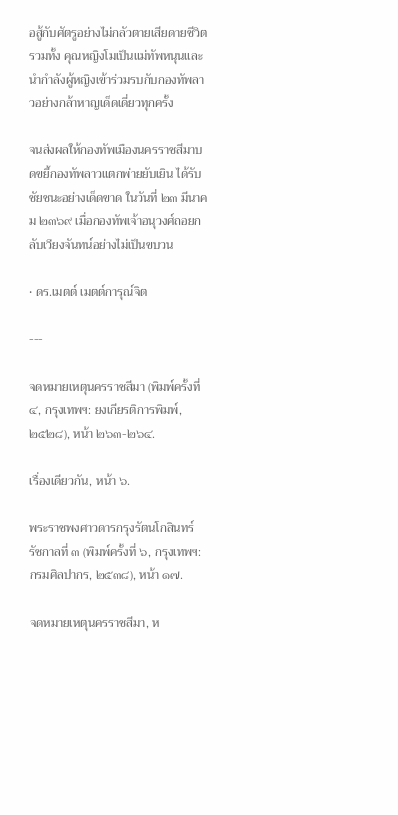อสู้กับศัตรูอย่างไม่กลัวตายเสียดายชีวิต รวมทั้ง คุณหญิงโมเป็นแม่ทัพหนุนและนำกำลังผู้หญิงเข้าร่วมรบกับกองทัพลาวอย่างกล้าหาญเด็ดเดี่ยวทุกครั้ง

จนส่งผลให้กองทัพเมืองนครราชสีมาบดขยี้กองทัพลาวแตกพ่ายยับเยิน ได้รับชัยชนะอย่างเด็ดขาด ในวันที่ ๒๓ มีนาคม ๒๓๖๙ เมื่อกองทัพเจ้าอนุวงศ์ถอยกลับเวียงจันทน์อย่างไม่เป็นขบวน

• ดร.เมตต์ เมตต์การุณ์จิต

---

จดหมายเหตุนครราชสีมา (พิมพ์ครั้งที่ ๔, กรุงเทพฯ: ยงเกียรติการพิมพ์, ๒๕๒๘), หน้า ๒๖๓-๒๖๔.

เรื่องเดียวกัน, หน้า ๖.

พระราชพงศาวดารกรุงรัตนโกสินทร์ รัชกาลที่ ๓ (พิมพ์ครั้งที่ ๖, กรุงเทพฯ:  กรมศิลปากร, ๒๕๓๘), หน้า ๑๗.

จดหมายเหตุนครราชสีมา, ห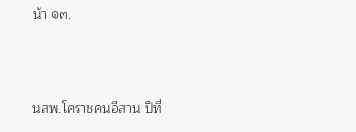น้า ๑๓.



นสพ.โคราชคนอีสาน ปีที่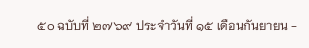๕๐ ฉบับที่ ๒๗๖๙ ประจำวันที่ ๑๕ เดือนกันยายน -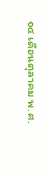๑๔ เดือนตุลาคม พ.ศ.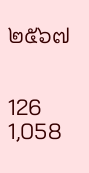๒๕๖๗


126 1,058